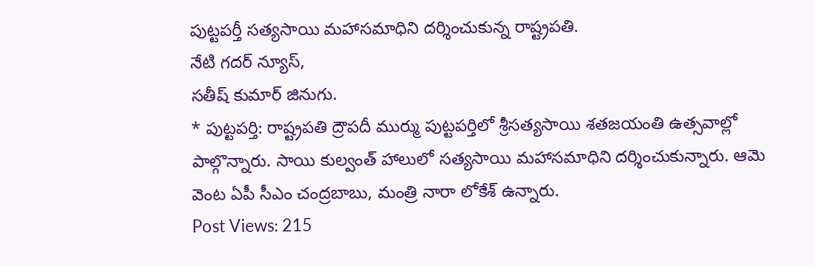పుట్టపర్తీ సత్యసాయి మహాసమాధిని దర్శించుకున్న రాష్ట్రపతి.
నేటి గదర్ న్యూస్,
సతీష్ కుమార్ జినుగు.
* పుట్టపర్తి: రాష్ట్రపతి ద్రౌపదీ ముర్ము పుట్టపర్తిలో శ్రీసత్యసాయి శతజయంతి ఉత్సవాల్లో పాల్గొన్నారు. సాయి కుల్వంత్ హాలులో సత్యసాయి మహాసమాధిని దర్శించుకున్నారు. ఆమె వెంట ఏపీ సీఎం చంద్రబాబు, మంత్రి నారా లోకేశ్ ఉన్నారు.
Post Views: 215